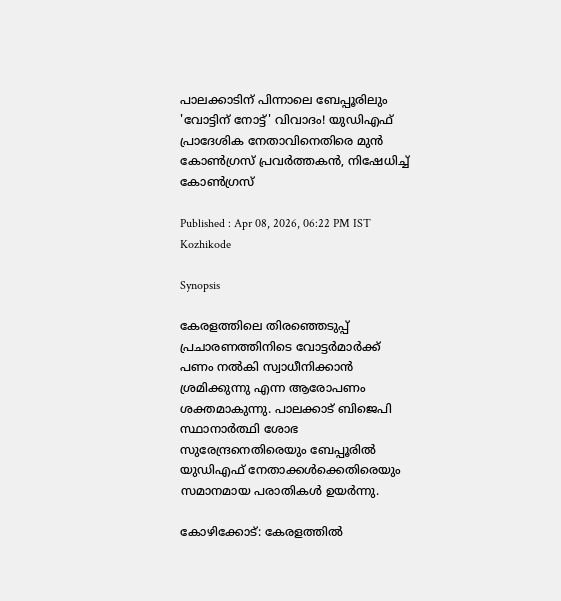പാലക്കാടിന് പിന്നാലെ ബേപ്പൂരിലും 'വോട്ടിന് നോട്ട്' വിവാദം! യുഡിഎഫ് പ്രാദേശിക നേതാവിനെതിരെ മുൻ കോൺഗ്രസ് പ്രവർത്തകൻ, നിഷേധിച്ച് കോൺഗ്രസ്

Published : Apr 08, 2026, 06:22 PM IST
Kozhikode

Synopsis

കേരളത്തിലെ തിരഞ്ഞെടുപ്പ് പ്രചാരണത്തിനിടെ വോട്ടർമാർക്ക് പണം നൽകി സ്വാധീനിക്കാൻ ശ്രമിക്കുന്നു എന്ന ആരോപണം ശക്തമാകുന്നു. പാലക്കാട് ബിജെപി സ്ഥാനാർത്ഥി ശോഭ സുരേന്ദ്രനെതിരെയും ബേപ്പൂരിൽ യുഡിഎഫ് നേതാക്കൾക്കെതിരെയും സമാനമായ പരാതികൾ ഉയർന്നു.

കോഴിക്കോട്: കേരളത്തിൽ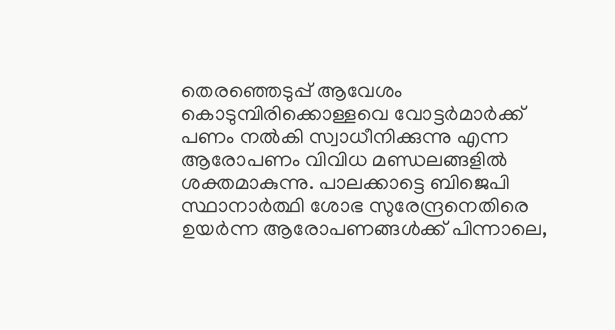തെരഞ്ഞെടുപ്പ് ആവേശം കൊടുമ്പിരിക്കൊള്ളവെ വോട്ടർമാർക്ക് പണം നൽകി സ്വാധീനിക്കുന്നു എന്ന ആരോപണം വിവിധ മണ്ഡലങ്ങളിൽ ശക്തമാകുന്നു. പാലക്കാട്ടെ ബിജെപി സ്ഥാനാർത്ഥി ശോഭ സുരേന്ദ്രനെതിരെ ഉയർന്ന ആരോപണങ്ങൾക്ക് പിന്നാലെ,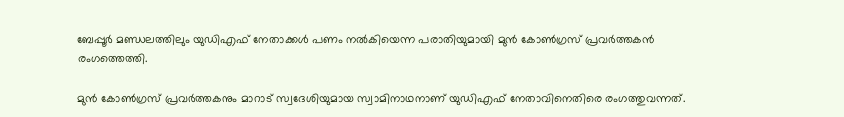ബേപ്പൂർ മണ്ഡലത്തിലും യുഡിഎഫ് നേതാക്കൾ പണം നൽകിയെന്ന പരാതിയുമായി മുൻ കോൺഗ്രസ് പ്രവർത്തകൻ രംഗത്തെത്തി.

മുൻ കോൺഗ്രസ് പ്രവർത്തകനും മാറാട് സ്വദേശിയുമായ സ്വാമിനാഥനാണ് യുഡിഎഫ് നേതാവിനെതിരെ രംഗത്തുവന്നത്.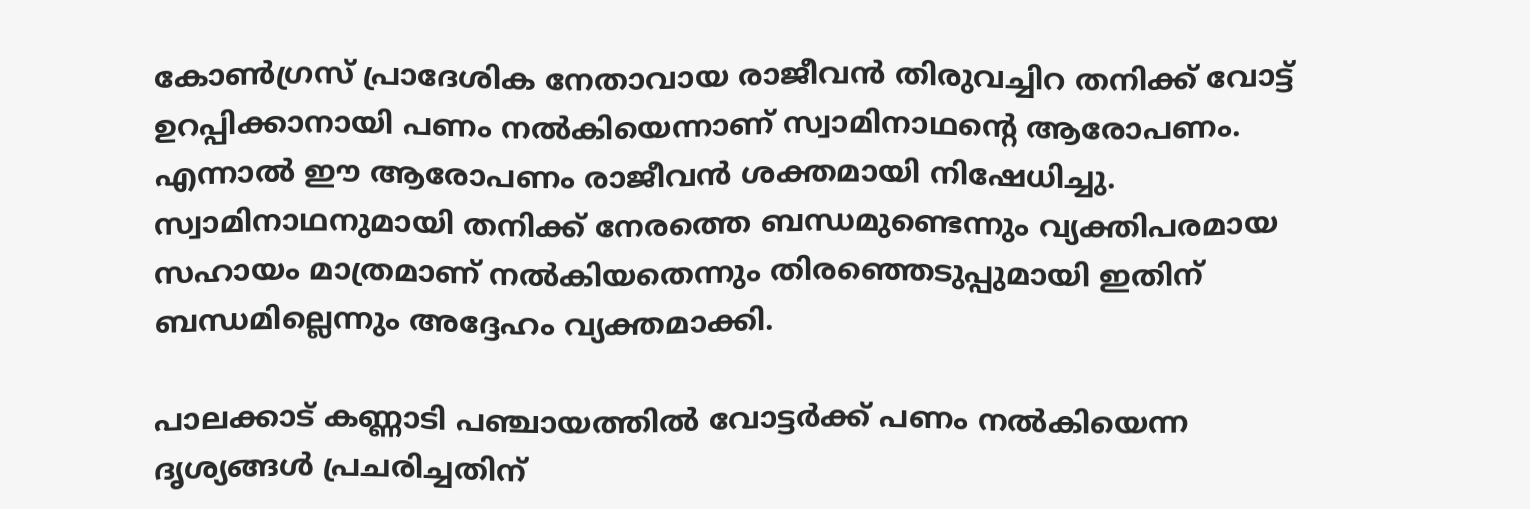കോൺഗ്രസ് പ്രാദേശിക നേതാവായ രാജീവൻ തിരുവച്ചിറ തനിക്ക് വോട്ട് ഉറപ്പിക്കാനായി പണം നൽകിയെന്നാണ് സ്വാമിനാഥന്റെ ആരോപണം. എന്നാൽ ഈ ആരോപണം രാജീവൻ ശക്തമായി നിഷേധിച്ചു. സ്വാമിനാഥനുമായി തനിക്ക് നേരത്തെ ബന്ധമുണ്ടെന്നും വ്യക്തിപരമായ സഹായം മാത്രമാണ് നൽകിയതെന്നും തിരഞ്ഞെടുപ്പുമായി ഇതിന് ബന്ധമില്ലെന്നും അദ്ദേഹം വ്യക്തമാക്കി.

പാലക്കാട് കണ്ണാടി പഞ്ചായത്തിൽ വോട്ടർക്ക് പണം നൽകിയെന്ന ദൃശ്യങ്ങൾ പ്രചരിച്ചതിന്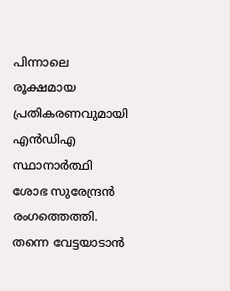പിന്നാലെ രൂക്ഷമായ പ്രതികരണവുമായി എൻഡിഎ സ്ഥാനാർത്ഥി ശോഭ സുരേന്ദ്രൻ രംഗത്തെത്തി. തന്നെ വേട്ടയാടാൻ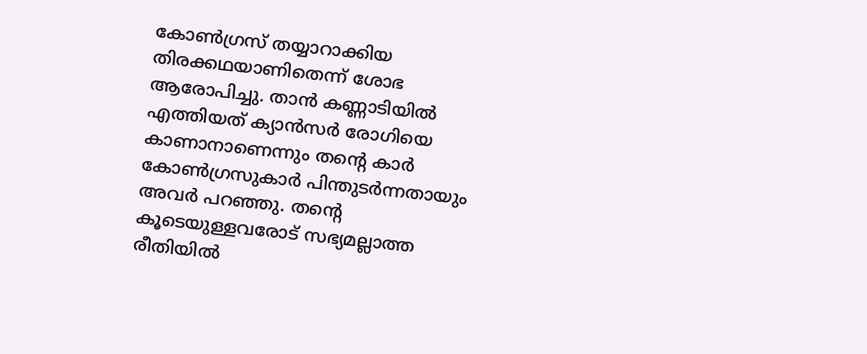കോൺഗ്രസ് തയ്യാറാക്കിയ തിരക്കഥയാണിതെന്ന് ശോഭ ആരോപിച്ചു. താൻ കണ്ണാടിയിൽ എത്തിയത് ക്യാൻസർ രോഗിയെ കാണാനാണെന്നും തന്റെ കാർ കോൺഗ്രസുകാർ പിന്തുടർന്നതായും അവർ പറഞ്ഞു. തന്റെ കൂടെയുള്ളവരോട് സഭ്യമല്ലാത്ത രീതിയിൽ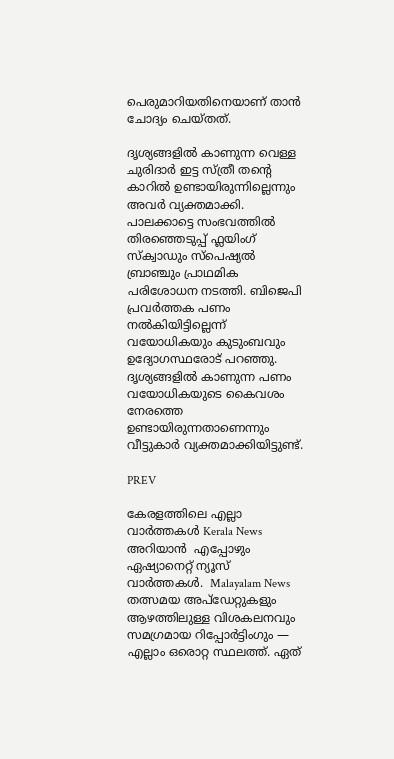പെരുമാറിയതിനെയാണ് താൻ ചോദ്യം ചെയ്തത്.

ദൃശ്യങ്ങളിൽ കാണുന്ന വെള്ള ചുരിദാർ ഇട്ട സ്ത്രീ തന്റെ കാറിൽ ഉണ്ടായിരുന്നില്ലെന്നും അവർ വ്യക്തമാക്കി. പാലക്കാട്ടെ സംഭവത്തിൽ തിരഞ്ഞെടുപ്പ് ഫ്ലയിംഗ് സ്ക്വാഡും സ്പെഷ്യൽ ബ്രാഞ്ചും പ്രാഥമിക പരിശോധന നടത്തി. ബിജെപി പ്രവർത്തക പണം നൽകിയിട്ടില്ലെന്ന് വയോധികയും കുടുംബവും ഉദ്യോഗസ്ഥരോട് പറഞ്ഞു. ദൃശ്യങ്ങളിൽ കാണുന്ന പണം വയോധികയുടെ കൈവശം നേരത്തെ ഉണ്ടായിരുന്നതാണെന്നും വീട്ടുകാർ വ്യക്തമാക്കിയിട്ടുണ്ട്.

PREV

കേരളത്തിലെ എല്ലാ വാർത്തകൾ Kerala News അറിയാൻ  എപ്പോഴും ഏഷ്യാനെറ്റ് ന്യൂസ് വാർത്തകൾ.  Malayalam News   തത്സമയ അപ്‌ഡേറ്റുകളും ആഴത്തിലുള്ള വിശകലനവും സമഗ്രമായ റിപ്പോർട്ടിംഗും — എല്ലാം ഒരൊറ്റ സ്ഥലത്ത്. ഏത്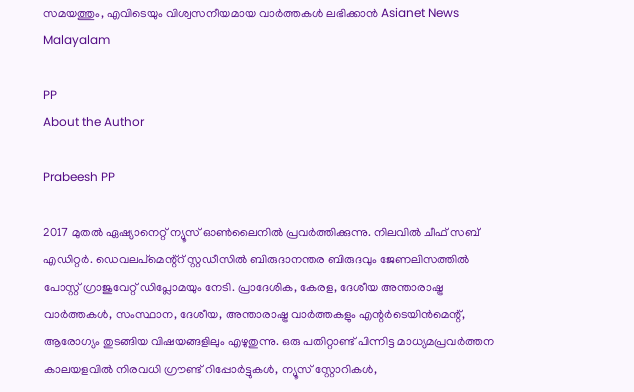സമയത്തും, എവിടെയും വിശ്വസനീയമായ വാർത്തകൾ ലഭിക്കാൻ Asianet News Malayalam

PP
About the Author

Prabeesh PP

2017 മുതല്‍ ഏഷ്യാനെറ്റ് ന്യൂസ് ഓണ്‍ലൈനില്‍ പ്രവര്‍ത്തിക്കുന്നു. നിലവില്‍ ചീഫ് സബ് എഡിറ്റര്‍. ഡെവലപ്മെന്റ്റ് സ്റ്റഡീസിൽ ബിരുദാനന്തര ബിരുദവും ജേണലിസത്തില്‍ പോസ്റ്റ് ഗ്രാജുവേറ്റ് ഡിപ്ലോമയും നേടി. പ്രാദേശിക, കേരള, ദേശീയ അന്താരാഷ്ട്ര വാർത്തകൾ, സംസ്ഥാന, ദേശീയ, അന്താരാഷ്ട്ര വാര്‍ത്തകളും എന്റര്‍ടെയിന്‍മെന്റ്, ആരോഗ്യം തുടങ്ങിയ വിഷയങ്ങളിലും എഴുതുന്നു. ഒരു പതിറ്റാണ്ട് പിന്നിട്ട മാധ്യമപ്രവര്‍ത്തന കാലയളവില്‍ നിരവധി ഗ്രൗണ്ട് റിപ്പോര്‍ട്ടുകള്‍, ന്യൂസ് സ്റ്റോറികള്‍,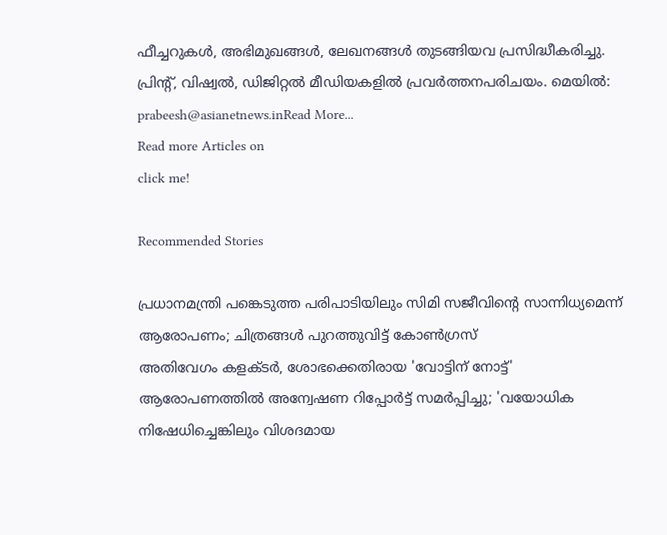ഫീച്ചറുകള്‍, അഭിമുഖങ്ങള്‍, ലേഖനങ്ങള്‍ തുടങ്ങിയവ പ്രസിദ്ധീകരിച്ചു. പ്രിന്റ്, വിഷ്വല്‍, ഡിജിറ്റല്‍ മീഡിയകളില്‍ പ്രവര്‍ത്തനപരിചയം. മെയില്‍: prabeesh@asianetnews.inRead More...
Read more Articles on
click me!

Recommended Stories

പ്രധാനമന്ത്രി പങ്കെടുത്ത പരിപാടിയിലും സിമി സജീവിൻ്റെ സാന്നിധ്യമെന്ന് ആരോപണം; ചിത്രങ്ങൾ പുറത്തുവിട്ട് കോൺഗ്രസ്
അതിവേഗം കളക്ടർ, ശോഭക്കെതിരായ 'വോട്ടിന് നോട്ട്' ആരോപണത്തിൽ അന്വേഷണ റിപ്പോർട്ട് സമർപ്പിച്ചു; 'വയോധിക നിഷേധിച്ചെങ്കിലും വിശദമായ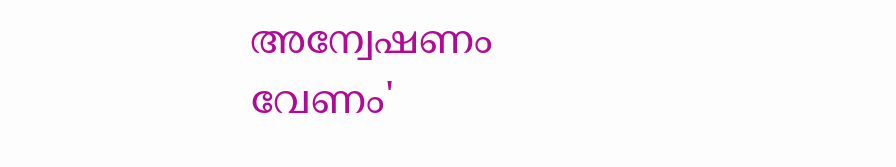അന്വേഷണം വേണം'